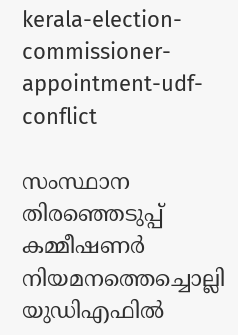kerala-election-commissioner-appointment-udf-conflict

സംസ്ഥാന തിരഞ്ഞെടുപ്പ് കമ്മീഷണര്‍ നിയമനത്തെച്ചൊല്ലി യുഡിഎഫില്‍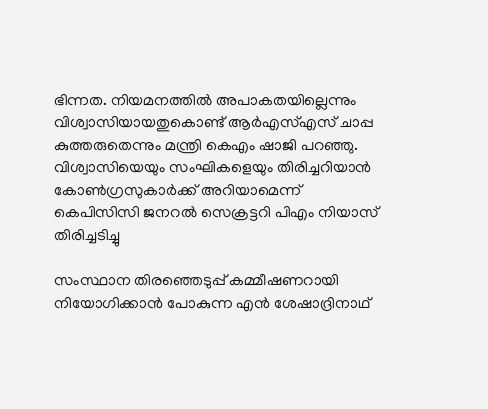ഭിന്നത. നിയമനത്തില്‍ അപാകതയില്ലെന്നും വിശ്വാസിയായതുകൊണ്ട് ആര്‍എസ്എസ് ചാപ്പ കുത്തരുതെന്നും മന്ത്രി കെഎം ഷാജി പറഞ്ഞു. വിശ്വാസിയെയും സംഘികളെയും തിരിച്ചറിയാന്‍ കോണ്‍ഗ്രസുകാര്‍ക്ക് അറിയാമെന്ന് കെപിസിസി ജനറല്‍ സെക്രട്ടറി പിഎം നിയാസ് തിരിച്ചടിച്ചു

സംസ്ഥാന തിരഞ്ഞെടുപ്പ് കമ്മീഷണറായി നിയോഗിക്കാന്‍ പോകുന്ന എന്‍ ശേഷാദ്രിനാഥ്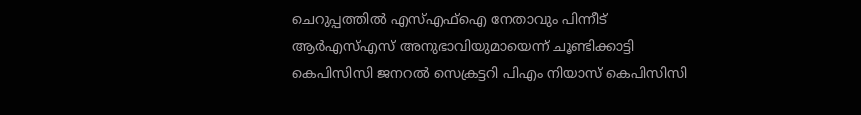ചെറുപ്പത്തില്‍ എസ്എഫ്ഐ നേതാവും പിന്നീട് ആര്‍എസ്എസ് അനുഭാവിയുമായെന്ന് ചൂണ്ടിക്കാട്ടി കെപിസിസി ജനറല്‍ സെക്രട്ടറി പിഎം നിയാസ് കെപിസിസി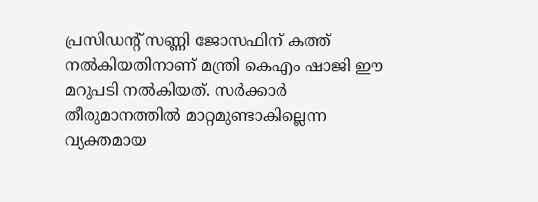പ്രസിഡന്‍റ് സണ്ണി ജോസഫിന് കത്ത് നല്‍കിയതിനാണ് മന്ത്രി കെഎം ഷാജി ഈ മറുപടി നല്‍കിയത്. സര്‍ക്കാര്‍ തീരുമാനത്തില്‍ മാറ്റമുണ്ടാകില്ലെന്ന വ്യക്തമായ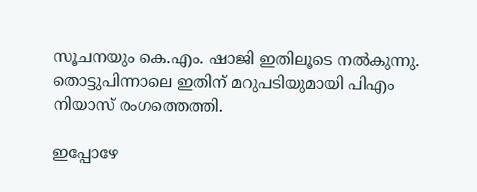സൂചനയും കെ.എം. ഷാജി ഇതിലൂടെ നല്‍കുന്നു. തൊട്ടുപിന്നാലെ ഇതിന് മറുപടിയുമായി പിഎം നിയാസ് രംഗത്തെത്തി.

ഇപ്പോഴേ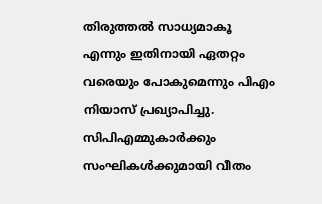തിരുത്തല്‍ സാധ്യമാകൂ എന്നും ഇതിനായി ഏതറ്റം വരെയും പോകുമെന്നും പിഎം നിയാസ് പ്രഖ്യാപിച്ചു. സിപിഎമ്മുകാര്‍ക്കും സംഘികള്‍ക്കുമായി വീതം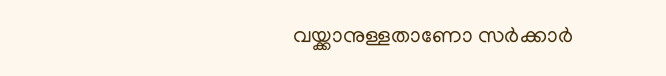വയ്ക്കാനുള്ളതാണോ സര്‍ക്കാര്‍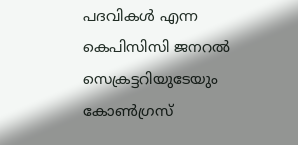പദവികള്‍ എന്ന കെപിസിസി ജനറല്‍ സെക്രട്ടറിയുടേയും കോണ്‍ഗ്രസ്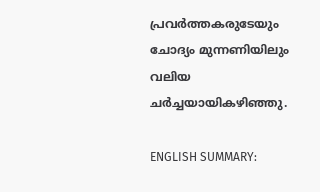പ്രവര്‍ത്തകരുടേയും ചോദ്യം മുന്നണിയിലും വലിയ ചര്‍ച്ചയായികഴിഞ്ഞു.

ENGLISH SUMMARY: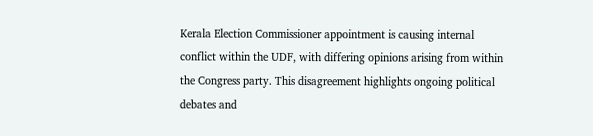Kerala Election Commissioner appointment is causing internal conflict within the UDF, with differing opinions arising from within the Congress party. This disagreement highlights ongoing political debates and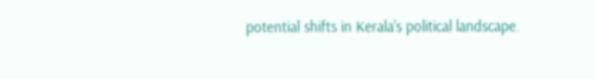potential shifts in Kerala's political landscape.